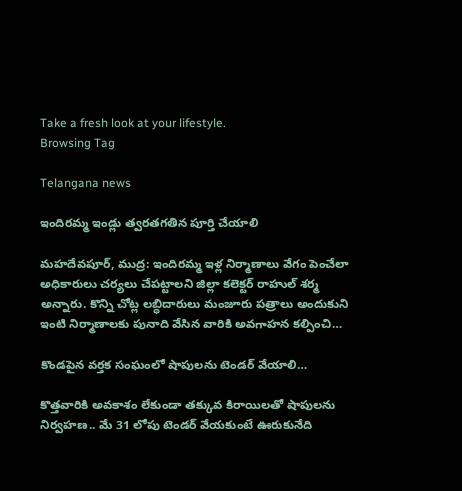Take a fresh look at your lifestyle.
Browsing Tag

Telangana news

ఇందిరమ్మ ఇండ్లు త్వరతగతిన పూర్తి చేయాలి

మహదేవపూర్, ముద్ర: ఇందిరమ్మ ఇళ్ల నిర్మాణాలు వేగం పెంచేలా అధికారులు చర్యలు చేపట్టాలని జిల్లా కలెక్టర్ రాహుల్ శర్మ అన్నారు. కొన్ని చోట్ల లబ్ధిదారులు మంజూరు పత్రాలు అందుకుని ఇంటి నిర్మాణాలకు పునాది వేసిన వారికి అవగాహన కల్పించి…

కొండపైన వర్తక సంఘంలో షాపులను టెండర్ వేయాలి…

కొత్తవారికి అవకాశం లేకుండా తక్కువ కిరాయిలతో షాపులను నిర్వహణ.. మే 31 లోపు టెండర్ వేయకుంటే ఊరుకునేది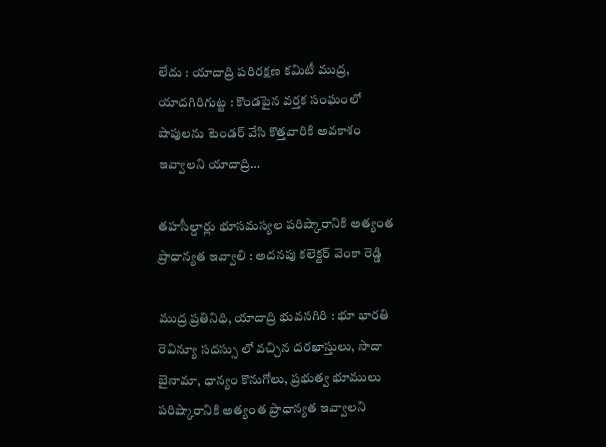లేదు : యాదాద్రి పరిరక్షణ కమిటీ ముద్ర, యాదగిరిగుట్ట : కొండపైన వర్తక సంఘంలో షాపులను టెండర్ వేసి కొత్తవారికి అవకాశం ఇవ్వాలని యాదాద్రి…

తహసీల్దార్లు భూసమస్యల పరిష్కారానికి అత్యంత ప్రాధాన్యత ఇవ్వాలి : అదనపు కలెక్టర్ వెంకా రెడ్డి

ముద్ర ప్రతినిధి, యాదాద్రి భువనగిరి : భూ భారతి రెవిన్యూ సదస్సు లో వచ్చిన దరఖాస్తులు, సాదా బైనామా, ధాన్యం కొనుగోలు, ప్రభుత్వ భూములు పరిష్కారానికి అత్యంత ప్రాధాన్యత ఇవ్వాలని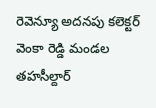రెవెన్యూ అదనపు కలెక్టర్ వెంకా రెడ్డి మండల తహసీల్దార్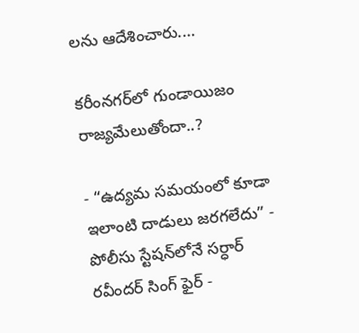లను ఆదేశించారు.…

కరీంనగర్‌లో గుండాయిజం రాజ్యమేలుతోందా..?

- “ఉద్యమ సమయంలో కూడా ఇలాంటి దాడులు జరగలేదు” - పోలీసు స్టేషన్‌లోనే సర్ధార్ రవీందర్ సింగ్ ఫైర్ -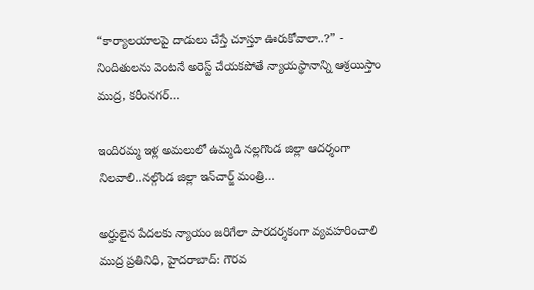“కార్యాలయాలపై దాడులు చేస్తే చూస్తూ ఊరుకోవాలా..?” - నిందితులను వెంటనే అరెస్ట్ చేయకపోతే న్యాయస్థానాన్ని ఆశ్రయిస్తాం ముద్ర, కరీంనగర్…

ఇందిరమ్మ ఇళ్ల అమలులో ఉమ్మడి నల్లగొండ జిల్లా ఆదర్శంగా నిలవాలి..నల్గొండ జిల్లా ఇన్‌చార్జ్ మంత్రి…

అర్హులైన పేదలకు న్యాయం జరిగేలా పారదర్శకంగా వ్యవహరించాలి ముద్ర ప్రతినిధి, హైదరాబాద్: గౌరవ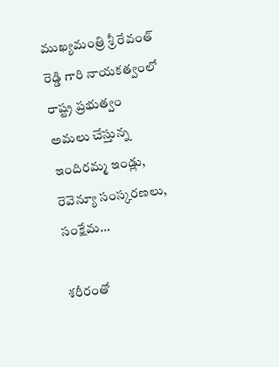ముఖ్యమంత్రి శ్రీ రేవంత్ రెడ్డి గారి నాయకత్వంలో రాష్ట్ర ప్రభుత్వం అమలు చేస్తున్న ఇందిరమ్మ ఇండ్లు, రెవెన్యూ సంస్కరణలు, సంక్షేమ…

శరీరంతో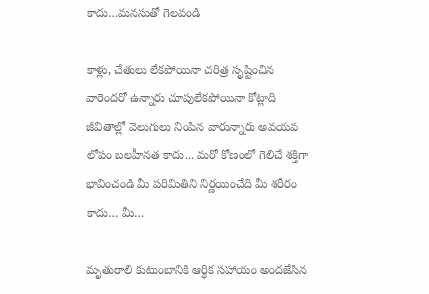కాదు…మనసుతో గెలవండి

కాళ్లు, చేతులు లేకపోయినా చరిత్ర సృష్టించిన వారెందరో ఉన్నారు చూపులేకపోయినా కోట్లాది జీవితాల్లో వెలుగులు నింపిన వారున్నారు అవయవ లోపం బలహీనత కాదు... మరో కోణంలో గెలిచే శక్తిగా భావించండి మీ పరిమితిని నిర్ణయించేది మీ శరీరం కాదు… మీ…

మృతురాలి కుటుంబానికి ఆర్ధిక సహాయం అందజేసిన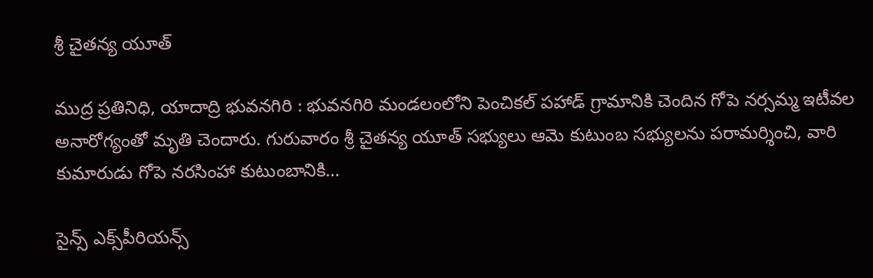శ్రీ చైతన్య యూత్

ముద్ర ప్రతినిధి, యాదాద్రి భువనగిరి : భువనగిరి మండలంలోని పెంచికల్ పహాడ్ గ్రామానికి చెందిన గోపె నర్సమ్మ ఇటీవల అనారోగ్యంతో మృతి చెందారు. గురువారం శ్రీ చైతన్య యూత్ సభ్యులు ఆమె కుటుంబ సభ్యులను పరామర్శించి, వారి కుమారుడు గోపె నరసింహా కుటుంబానికి…

సైన్స్ ఎక్స్‌పీరియన్స్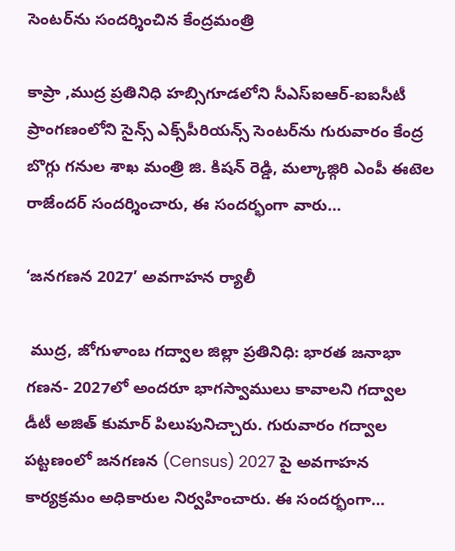సెంటర్‌ను సందర్శించిన కేంద్రమంత్రి

కాప్రా ,ముద్ర ప్రతినిధి హబ్సిగూడలోని సీఎస్‌ఐఆర్-ఐఐసీటీ ప్రాంగణంలోని సైన్స్ ఎక్స్‌పీరియన్స్ సెంటర్‌ను గురువారం కేంద్ర బొగ్గు గనుల శాఖ మంత్రి జి. కిషన్ రెడ్డి, మల్కాజ్గిరి ఎంపీ ఈటెల రాజేందర్ సందర్శించారు, ఈ సందర్భంగా వారు…

‘జనగణన 2027’ అవగాహన ర్యాలీ

 ముద్ర, జోగుళాంబ గద్వాల‌ జిల్లా ప్రతినిధి: భారత జనాభా గణన- 2027లో అందరూ భాగస్వాములు కావాలని గద్వాల డీటీ అజిత్ కుమార్ పిలుపునిచ్చారు. గురువారం గద్వాల పట్టణంలో జనగణన (Census) 2027 పై అవగాహన కార్యక్రమం అధికారుల నిర్వహించారు. ఈ సందర్భంగా…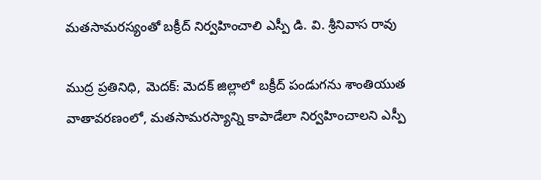మతసామరస్యంతో బక్రీద్ నిర్వహించాలి ఎస్పీ డి. వి. శ్రీనివాస రావు

ముద్ర ప్రతినిధి, మెదక్: మెదక్ జిల్లాలో బక్రీద్ పండుగను శాంతియుత వాతావరణంలో, మతసామరస్యాన్ని కాపాడేలా నిర్వహించాలని ఎస్పీ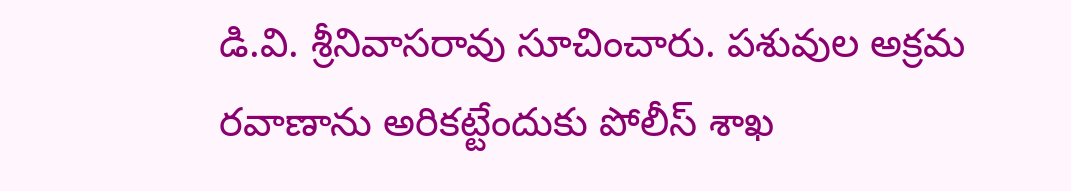డి.వి. శ్రీనివాసరావు సూచించారు. పశువుల అక్రమ రవాణాను అరికట్టేందుకు పోలీస్ శాఖ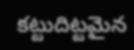కట్టుదిట్టమైన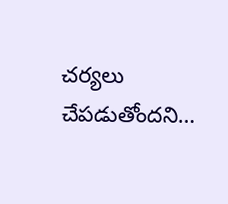చర్యలు చేపడుతోందని…